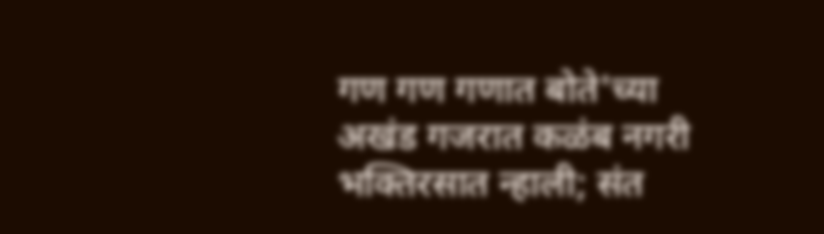गण गण गणात बोते'च्या अखंड गजरात कळंब नगरी भक्तिरसात न्हाली; संत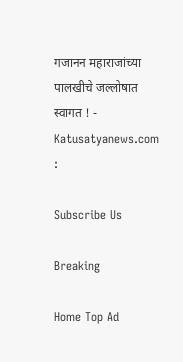गजानन महाराजांच्या पालखीचे जल्लोषात स्वागत ! - Katusatyanews.com :

Subscribe Us

Breaking

Home Top Ad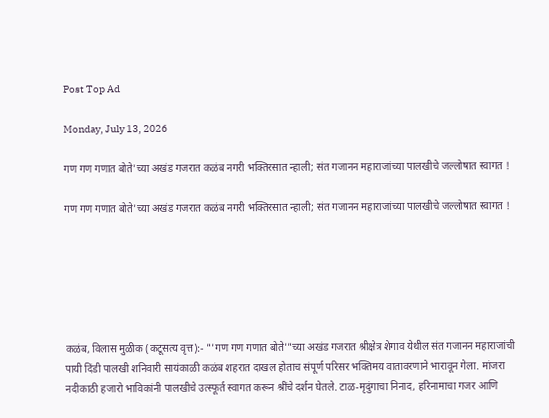Post Top Ad

Monday, July 13, 2026

गण गण गणात बोते'च्या अखंड गजरात कळंब नगरी भक्तिरसात न्हाली; संत गजानन महाराजांच्या पालखीचे जल्लोषात स्वागत !

गण गण गणात बोते'च्या अखंड गजरात कळंब नगरी भक्तिरसात न्हाली; संत गजानन महाराजांच्या पालखीचे जल्लोषात स्वागत !






कळंब, विलास मुळीक (कटूसत्य वृत्त):- "'गण गण गणात बोते'"च्या अखंड गजरात श्रीक्षेत्र शेगाव येथील संत गजानन महाराजांची पायी दिंडी पालखी शनिवारी सायंकाळी कळंब शहरात दाखल होताच संपूर्ण परिसर भक्तिमय वातावरणाने भारावून गेला. मांजरा नदीकाठी हजारो भाविकांनी पालखीचे उत्स्फूर्त स्वागत करून श्रींचे दर्शन घेतले. टाळ-मृदुंगाचा निनाद, हरिनामाचा गजर आणि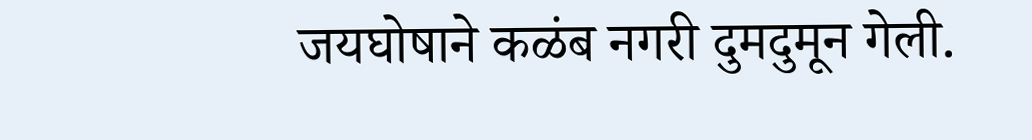जयघोषाने कळंब नगरी दुमदुमून गेली.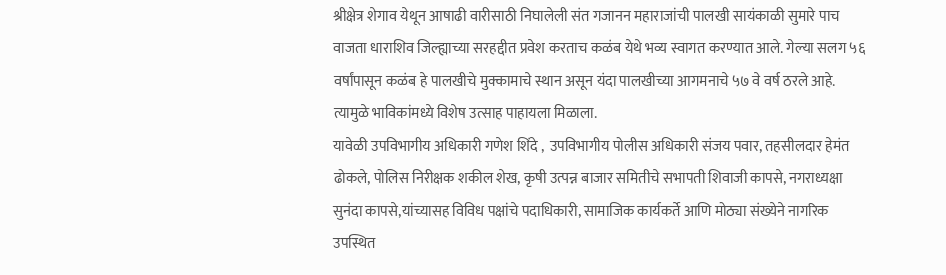श्रीक्षेत्र शेगाव येथून आषाढी वारीसाठी निघालेली संत गजानन महाराजांची पालखी सायंकाळी सुमारे पाच वाजता धाराशिव जिल्ह्याच्या सरहद्दीत प्रवेश करताच कळंब येथे भव्य स्वागत करण्यात आले. गेल्या सलग ५६ वर्षांपासून कळंब हे पालखीचे मुक्कामाचे स्थान असून यंदा पालखीच्या आगमनाचे ५७ वे वर्ष ठरले आहे. त्यामुळे भाविकांमध्ये विशेष उत्साह पाहायला मिळाला.
यावेळी उपविभागीय अधिकारी गणेश शिंदे ,  उपविभागीय पोलीस अधिकारी संजय पवार, तहसीलदार हेमंत ढोकले, पोलिस निरीक्षक शकील शेख, कृषी उत्पन्न बाजार समितीचे सभापती शिवाजी कापसे, नगराध्यक्षा सुनंदा कापसे,यांच्यासह विविध पक्षांचे पदाधिकारी, सामाजिक कार्यकर्ते आणि मोठ्या संख्येने नागरिक उपस्थित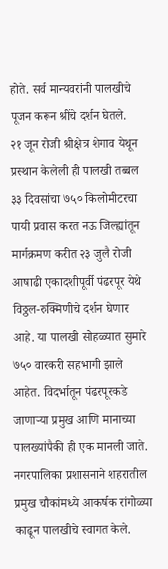होते. सर्व मान्यवरांनी पालखीचे पूजन करून श्रींचे दर्शन घेतले.
२१ जून रोजी श्रीक्षेत्र शेगाव येथून प्रस्थान केलेली ही पालखी तब्बल ३३ दिवसांचा ७५० किलोमीटरचा पायी प्रवास करत नऊ जिल्ह्यांतून मार्गक्रमण करीत २३ जुलै रोजी आषाढी एकादशीपूर्वी पंढरपूर येथे विठ्ठल-रुक्मिणीचे दर्शन घेणार आहे. या पालखी सोहळ्यात सुमारे ७५० वारकरी सहभागी झाले आहेत. विदर्भातून पंढरपूरकडे जाणाऱ्या प्रमुख आणि मानाच्या पालख्यांपैकी ही एक मानली जाते.
नगरपालिका प्रशासनाने शहरातील प्रमुख चौकांमध्ये आकर्षक रांगोळ्या काढून पालखीचे स्वागत केले.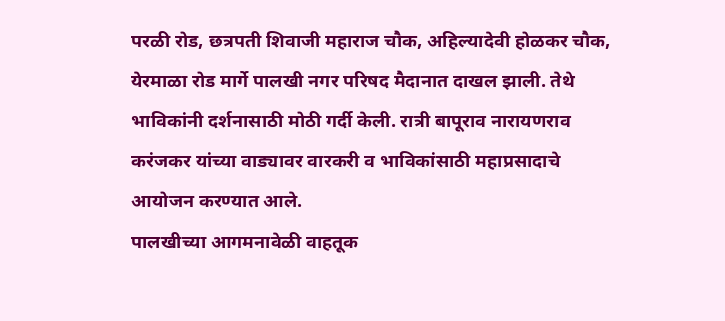परळी रोड, छत्रपती शिवाजी महाराज चौक, अहिल्यादेवी होळकर चौक, येरमाळा रोड मार्गे पालखी नगर परिषद मैदानात दाखल झाली. तेथे भाविकांनी दर्शनासाठी मोठी गर्दी केली. रात्री बापूराव नारायणराव करंजकर यांच्या वाड्यावर वारकरी व भाविकांसाठी महाप्रसादाचे आयोजन करण्यात आले.
पालखीच्या आगमनावेळी वाहतूक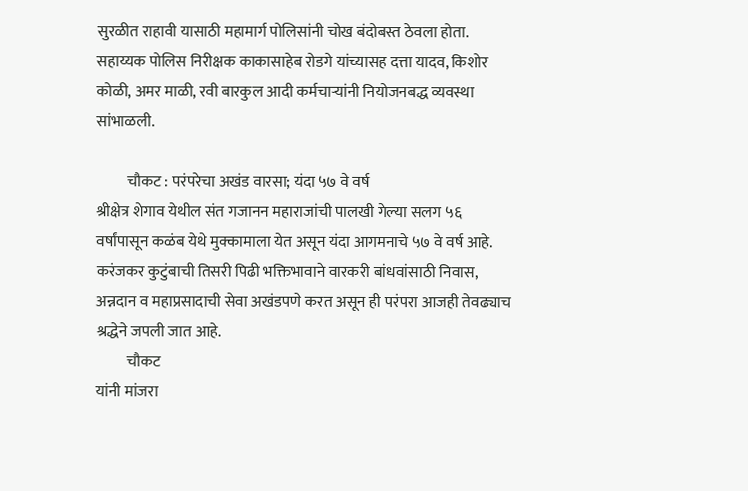सुरळीत राहावी यासाठी महामार्ग पोलिसांनी चोख बंदोबस्त ठेवला होता. सहाय्यक पोलिस निरीक्षक काकासाहेब रोडगे यांच्यासह दत्ता यादव, किशोर कोळी, अमर माळी, रवी बारकुल आदी कर्मचाऱ्यांनी नियोजनबद्ध व्यवस्था सांभाळली.

          चौकट : परंपरेचा अखंड वारसा; यंदा ५७ वे वर्ष
श्रीक्षेत्र शेगाव येथील संत गजानन महाराजांची पालखी गेल्या सलग ५६ वर्षांपासून कळंब येथे मुक्कामाला येत असून यंदा आगमनाचे ५७ वे वर्ष आहे. करंजकर कुटुंबाची तिसरी पिढी भक्तिभावाने वारकरी बांधवांसाठी निवास, अन्नदान व महाप्रसादाची सेवा अखंडपणे करत असून ही परंपरा आजही तेवढ्याच श्रद्धेने जपली जात आहे.
          चौकट
यांनी मांजरा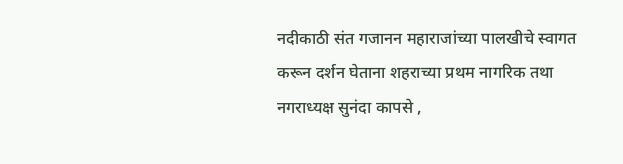नदीकाठी संत गजानन महाराजांच्या पालखीचे स्वागत करून दर्शन घेताना शहराच्या प्रथम नागरिक तथा नगराध्यक्ष सुनंदा कापसे ,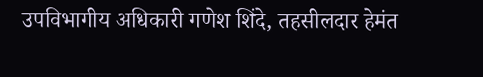उपविभागीय अधिकारी गणेश शिंदे, तहसीलदार हेमंत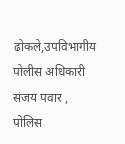ढोकले,उपविभागीय पोलीस अधिकारी संजय पवार , पोलिस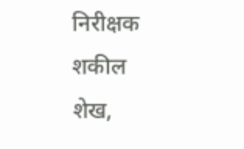निरीक्षक शकील शेख,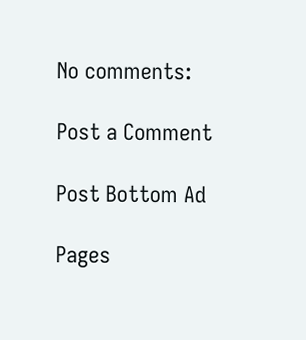No comments:

Post a Comment

Post Bottom Ad

Pages